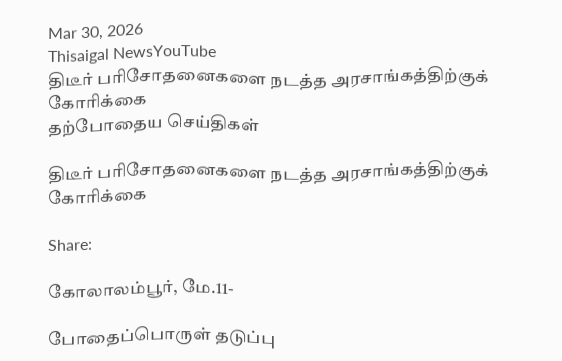Mar 30, 2026
Thisaigal NewsYouTube
திடீர் பரிசோதனைகளை நடத்த அரசாங்கத்திற்குக் கோரிக்கை
தற்போதைய செய்திகள்

திடீர் பரிசோதனைகளை நடத்த அரசாங்கத்திற்குக் கோரிக்கை

Share:

கோலாலம்பூர், மே.11-

போதைப்பொருள் தடுப்பு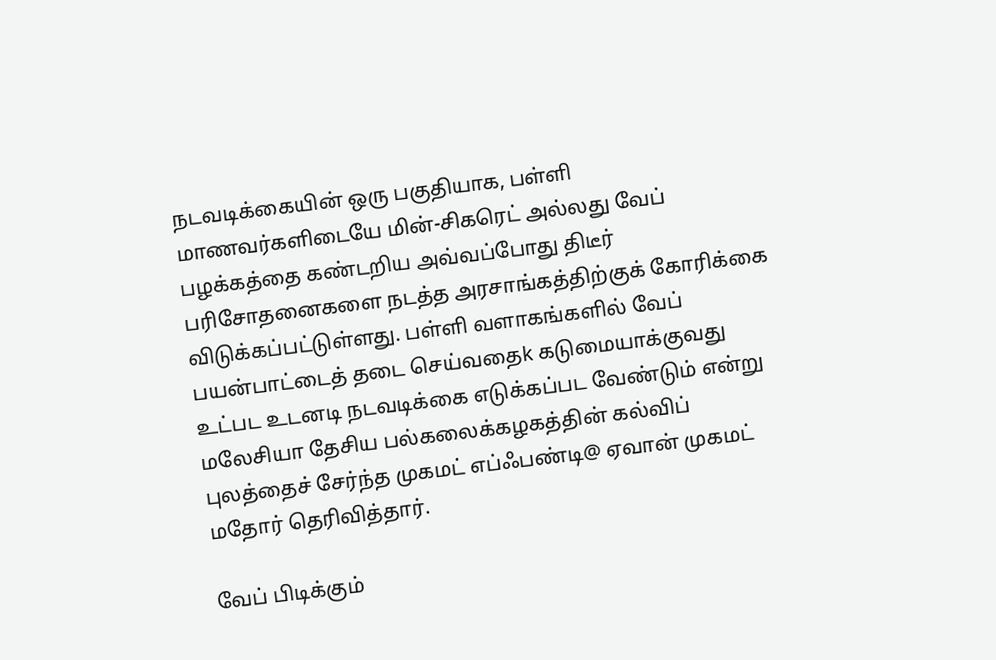நடவடிக்கையின் ஒரு பகுதியாக, பள்ளி மாணவர்களிடையே மின்-சிகரெட் அல்லது வேப் பழக்கத்தை கண்டறிய அவ்வப்போது திடீர் பரிசோதனைகளை நடத்த அரசாங்கத்திற்குக் கோரிக்கை விடுக்கப்பட்டுள்ளது. பள்ளி வளாகங்களில் வேப் பயன்பாட்டைத் தடை செய்வதைk கடுமையாக்குவது உட்பட உடனடி நடவடிக்கை எடுக்கப்பட வேண்டும் என்று மலேசியா தேசிய பல்கலைக்கழகத்தின் கல்விப் புலத்தைச் சேர்ந்த முகமட் எப்ஃபண்டி@ ஏவான் முகமட் மதோர் தெரிவித்தார்.

வேப் பிடிக்கும்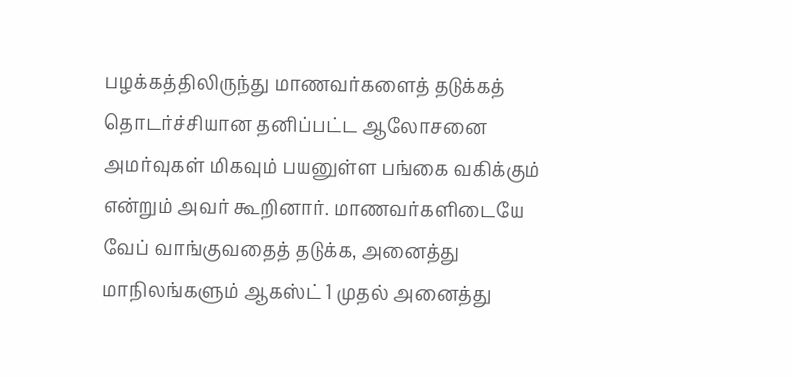பழக்கத்திலிருந்து மாணவர்களைத் தடுக்கத் தொடர்ச்சியான தனிப்பட்ட ஆலோசனை அமர்வுகள் மிகவும் பயனுள்ள பங்கை வகிக்கும் என்றும் அவர் கூறினார். மாணவர்களிடையே வேப் வாங்குவதைத் தடுக்க, அனைத்து மாநிலங்களும் ஆகஸ்ட் 1 முதல் அனைத்து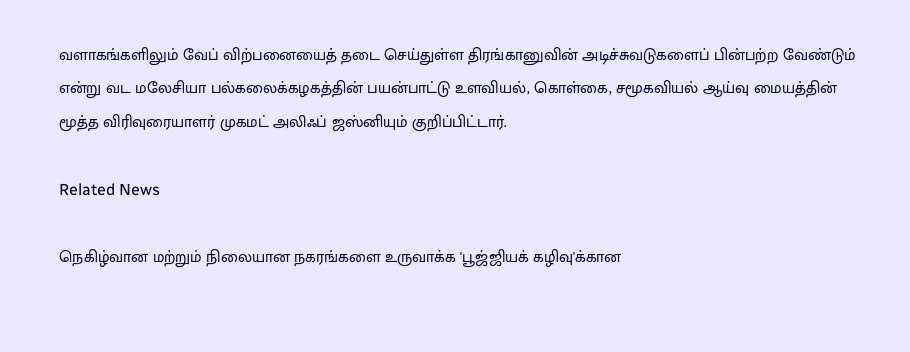வளாகங்களிலும் வேப் விற்பனையைத் தடை செய்துள்ள திரங்கானுவின் அடிச்சுவடுகளைப் பின்பற்ற வேண்டும் என்று வட மலேசியா பல்கலைக்கழகத்தின் பயன்பாட்டு உளவியல், கொள்கை, சமூகவியல் ஆய்வு மையத்தின் மூத்த விரிவுரையாளர் முகமட் அலிஃப் ஜஸ்னியும் குறிப்பிட்டார்.

Related News

நெகிழ்வான மற்றும் நிலையான நகரங்களை உருவாக்க 'பூஜ்ஜியக் கழிவு'க்கான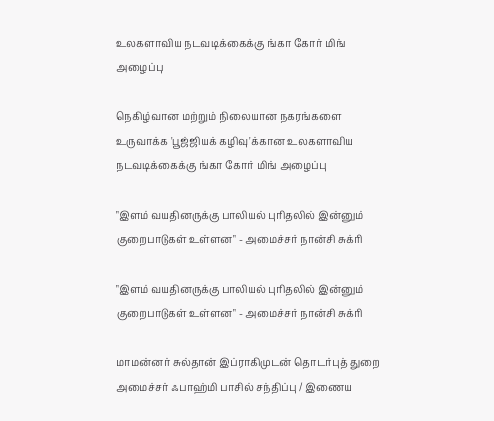உலகளாவிய நடவடிக்கைக்கு ங்கா கோர் மிங் அழைப்பு

நெகிழ்வான மற்றும் நிலையான நகரங்களை உருவாக்க 'பூஜ்ஜியக் கழிவு'க்கான உலகளாவிய நடவடிக்கைக்கு ங்கா கோர் மிங் அழைப்பு

"இளம் வயதினருக்கு பாலியல் புரிதலில் இன்னும் குறைபாடுகள் உள்ளன" - அமைச்சர் நான்சி சுக்ரி

"இளம் வயதினருக்கு பாலியல் புரிதலில் இன்னும் குறைபாடுகள் உள்ளன" - அமைச்சர் நான்சி சுக்ரி

மாமன்னர் சுல்தான் இப்ராகிமுடன் தொடர்புத் துறை அமைச்சர் ஃபாஹ்மி பாசில் சந்திப்பு / இணைய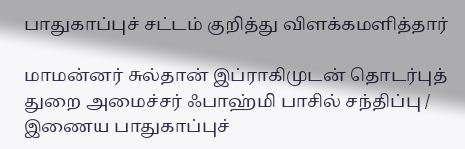பாதுகாப்புச் சட்டம் குறித்து விளக்கமளித்தார்

மாமன்னர் சுல்தான் இப்ராகிமுடன் தொடர்புத் துறை அமைச்சர் ஃபாஹ்மி பாசில் சந்திப்பு / இணைய பாதுகாப்புச்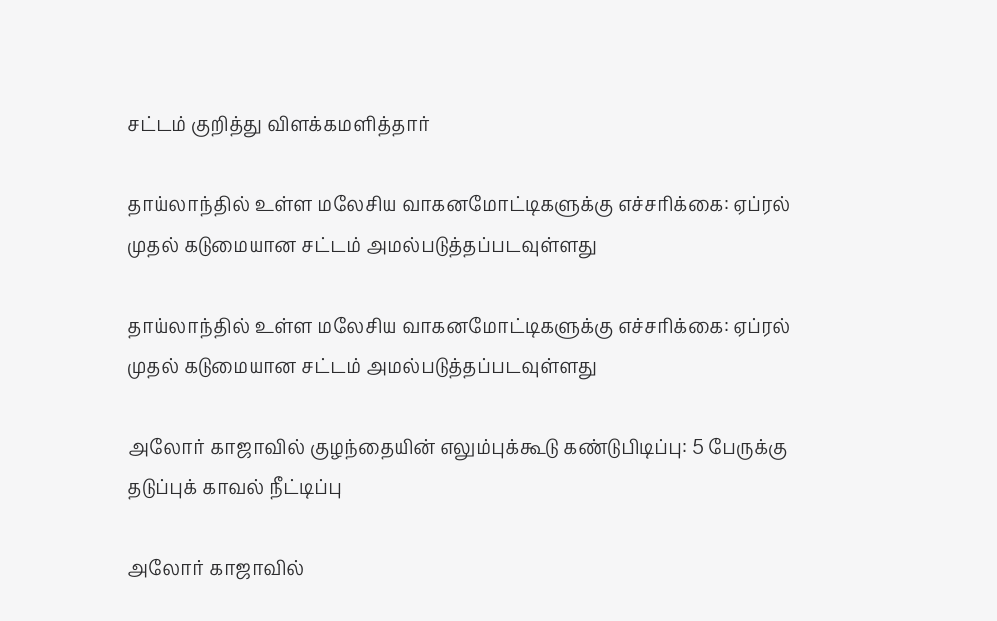சட்டம் குறித்து விளக்கமளித்தார்

தாய்லாந்தில் உள்ள மலேசிய வாகனமோட்டிகளுக்கு எச்சரிக்கை: ஏப்ரல் முதல் கடுமையான சட்டம் அமல்படுத்தப்படவுள்ளது

தாய்லாந்தில் உள்ள மலேசிய வாகனமோட்டிகளுக்கு எச்சரிக்கை: ஏப்ரல் முதல் கடுமையான சட்டம் அமல்படுத்தப்படவுள்ளது

அலோர் காஜாவில் குழந்தையின் எலும்புக்கூடு கண்டுபிடிப்பு: 5 பேருக்கு தடுப்புக் காவல் நீட்டிப்பு

அலோர் காஜாவில்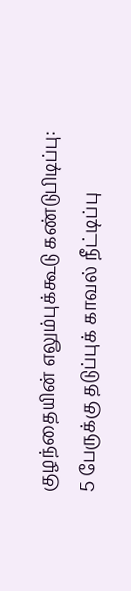குழந்தையின் எலும்புக்கூடு கண்டுபிடிப்பு: 5 பேருக்கு தடுப்புக் காவல் நீட்டிப்பு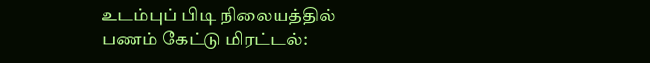உடம்புப் பிடி நிலையத்தில் பணம் கேட்டு மிரட்டல்: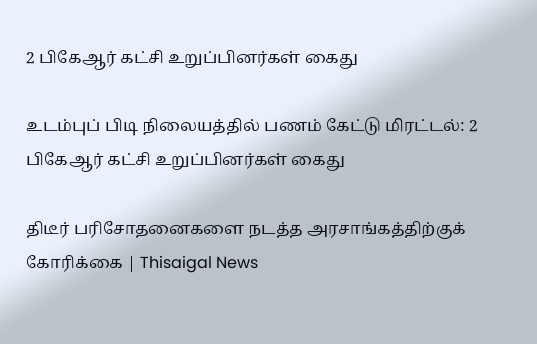2 பிகேஆர் கட்சி உறுப்பினர்கள் கைது

உடம்புப் பிடி நிலையத்தில் பணம் கேட்டு மிரட்டல்: 2 பிகேஆர் கட்சி உறுப்பினர்கள் கைது

திடீர் பரிசோதனைகளை நடத்த அரசாங்கத்திற்குக் கோரிக்கை | Thisaigal News